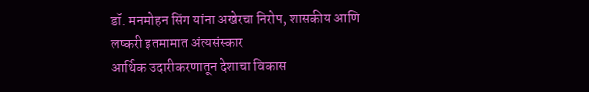डॉ. मनमोहन सिंग यांना अखेरचा निरोप, शासकीय आणि लष्करी इतमामात अंत्यसंस्कार
आर्थिक उदारीकरणातून देशाचा विकास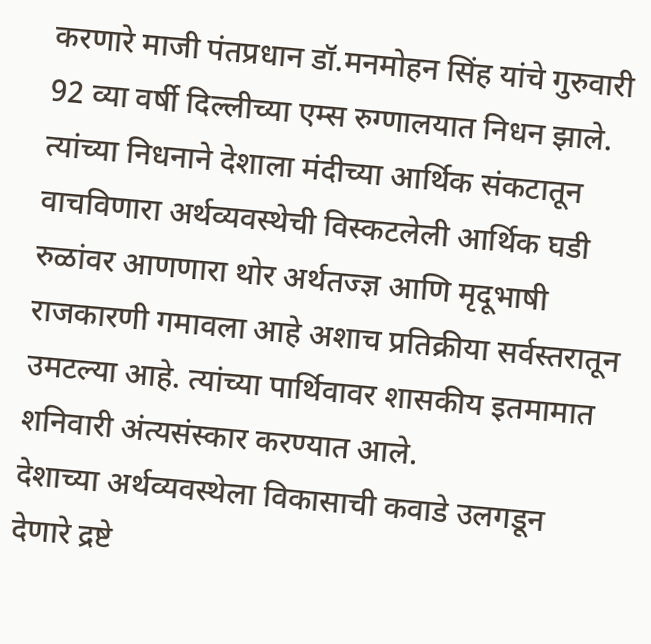करणारे माजी पंतप्रधान डॉ.मनमोहन सिंह यांचे गुरुवारी 92 व्या वर्षी दिल्लीच्या एम्स रुग्णालयात निधन झाले. त्यांच्या निधनाने देशाला मंदीच्या आर्थिक संकटातून वाचविणारा अर्थव्यवस्थेची विस्कटलेली आर्थिक घडी रुळांवर आणणारा थोर अर्थतज्ज्ञ आणि मृदूभाषी राजकारणी गमावला आहे अशाच प्रतिक्रीया सर्वस्तरातून उमटल्या आहे. त्यांच्या पार्थिवावर शासकीय इतमामात शनिवारी अंत्यसंस्कार करण्यात आले.
देशाच्या अर्थव्यवस्थेला विकासाची कवाडे उलगडून देणारे द्रष्टे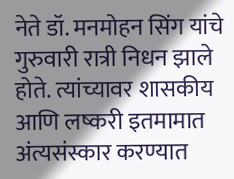नेते डॉ. मनमोहन सिंग यांचे गुरुवारी रात्री निधन झाले होते. त्यांच्यावर शासकीय आणि लष्करी इतमामात अंत्यसंस्कार करण्यात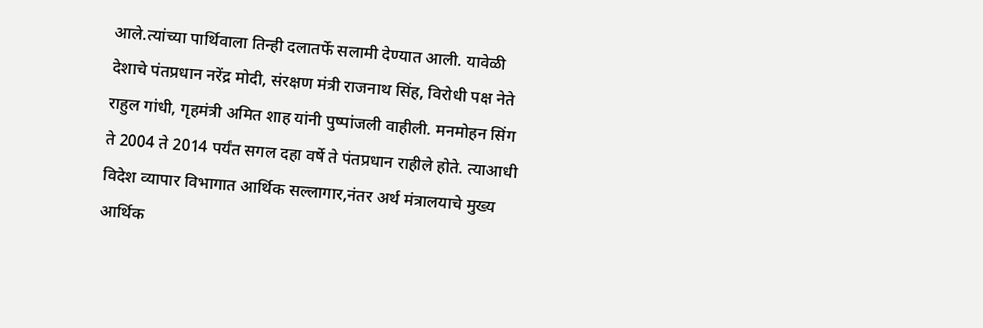आले.त्यांच्या पार्थिवाला तिन्ही दलातर्फे सलामी देण्यात आली. यावेळी देशाचे पंतप्रधान नरेंद्र मोदी, संरक्षण मंत्री राजनाथ सिंह, विरोधी पक्ष नेते राहुल गांधी, गृहमंत्री अमित शाह यांनी पुष्पांजली वाहीली. मनमोहन सिंग ते 2004 ते 2014 पर्यंत सगल दहा वर्षे ते पंतप्रधान राहीले होते. त्याआधी विदेश व्यापार विभागात आर्थिक सल्लागार,नंतर अर्थ मंत्रालयाचे मुख्य आर्थिक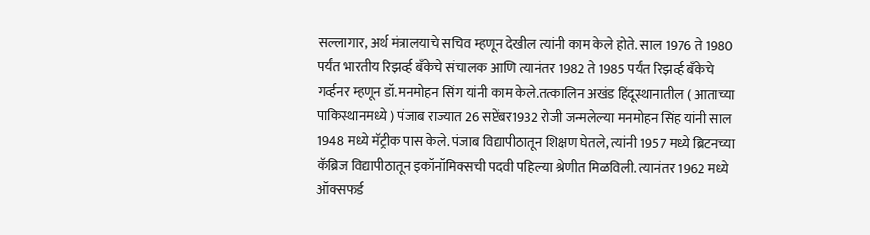सल्लागार, अर्थ मंत्रालयाचे सचिव म्हणून देखील त्यांनी काम केले होते. साल 1976 ते 1980 पर्यंत भारतीय रिझर्व्ह बँकेचे संचालक आणि त्यानंतर 1982 ते 1985 पर्यंत रिझर्व्ह बँकेचे गर्व्हनर म्हणून डॉ.मनमोहन सिंग यांनी काम केले.तत्कालिन अखंड हिंदूस्थानातील ( आताच्या पाकिस्थानमध्ये ) पंजाब राज्यात 26 सप्टेंबर1932 रोजी जन्मलेल्या मनमोहन सिंह यांनी साल 1948 मध्ये मॅट्रीक पास केले. पंजाब विद्यापीठातून शिक्षण घेतले, त्यांनी 1957 मध्ये ब्रिटनच्या कॅब्रिज विद्यापीठातून इकॉनॉमिक्सची पदवी पहिल्या श्रेणीत मिळविली. त्यानंतर 1962 मध्ये ऑक्सफर्ड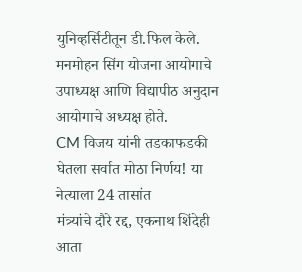युनिव्हर्सिटीतून डी.फिल केले. मनमोहन सिंग योजना आयोगाचे उपाध्यक्ष आणि विद्यापीठ अनुदान आयोगाचे अध्यक्ष होते.
CM विजय यांनी तडकाफडकी घेतला सर्वात मोठा निर्णय! या नेत्याला 24 तासांत
मंत्र्यांचे दौरे रद्द, एकनाथ शिंदेही आता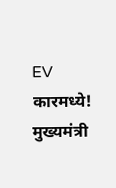EV कारमध्ये!
मुख्यमंत्री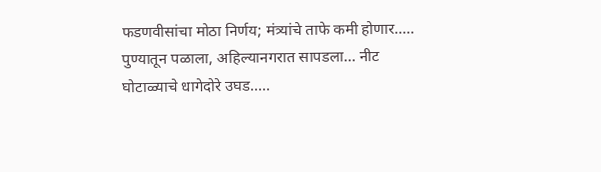फडणवीसांचा मोठा निर्णय; मंत्र्यांचे ताफे कमी होणार.....
पुण्यातून पळाला, अहिल्यानगरात सापडला… नीट घोटाळ्याचे धागेदोरे उघड.....